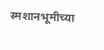स्मशानभूमीच्या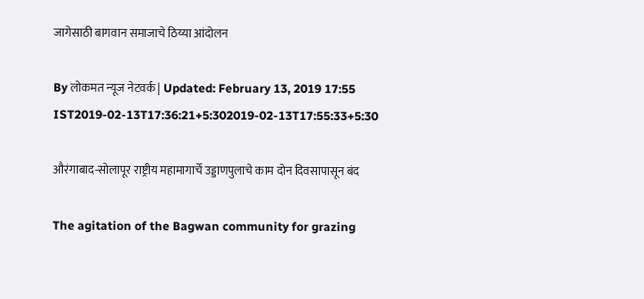जागेसाठी बागवान समाजाचे ठिय्या आंदोलन

By लोकमत न्यूज नेटवर्क | Updated: February 13, 2019 17:55 IST2019-02-13T17:36:21+5:302019-02-13T17:55:33+5:30

औरंगाबाद-सोलापूर राष्ट्रीय महामागार्चे उड्डाणपुलाचे काम दोन दिवसापासून बंद

The agitation of the Bagwan community for grazing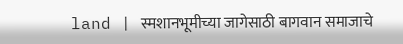land | स्मशानभूमीच्या जागेसाठी बागवान समाजाचे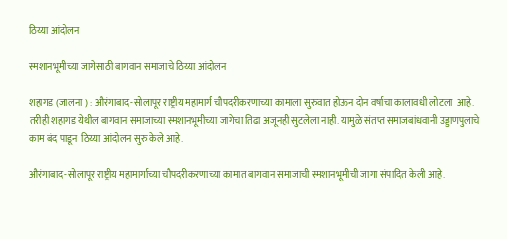ठिय्या आंदोलन

स्मशानभूमीच्या जागेसाठी बागवान समाजाचे ठिय्या आंदोलन

शहागड (जालना ) : औरंगाबाद-सोलापूर राष्ट्रीय महामार्ग चौपदरीकरणाच्या कामाला सुरुवात होऊन दोन वर्षाचा कालावधी लोटला  आहे. तरीही शहागड येथील बागवान समाजाच्या स्मशानभूमीच्या जागेचा तिढा अजूनही सुटलेला नाही. यामुळे संतप्त समाजबांधवानी उड्डाणपुलाचे काम बंद पाडून  ठिय्या आंदोलन सुरु केले आहे.

औरंगाबाद-सोलापूर राष्ट्रीय महामार्गाच्या चौपदरीकरणाच्या कामात बागवान समाजाची स्मशानभूमीची जागा संपादित केली आहे.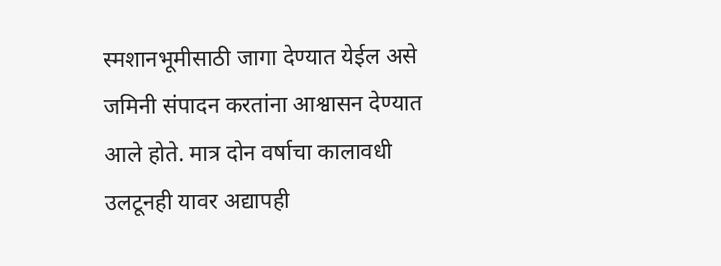स्मशानभूमीसाठी जागा देण्यात येईल असे जमिनी संपादन करतांना आश्वासन देण्यात आले होते. मात्र दोन वर्षाचा कालावधी उलटूनही यावर अद्यापही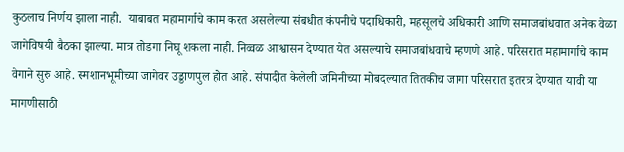कुठलाच निर्णय झाला नाही.  याबाबत महामार्गाचे काम करत असलेल्या संबधीत कंपनीचे पदाधिकारी, महसूलचे अधिकारी आणि समाजबांधवात अनेक वेळा जागेविषयी बैठका झाल्या. मात्र तोडगा निघू शकला नाही. निव्वळ आश्वासन देण्यात येत असल्याचे समाजबांधवाचे म्हणणे आहे. परिसरात महामार्गाचे काम वेगाने सुरु आहे. स्मशानभूमीच्या जागेवर उड्डाणपुल होत आहे. संपादीत केलेली जमिनीच्या मोबदल्यात तितकीच जागा परिसरात इतरत्र देण्यात यावी या मागणीसाठी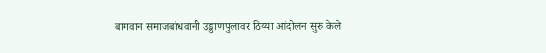बागवान समाजबांधवानी उड्डाणपुलावर ठिय्या आंदोलन सुरु केले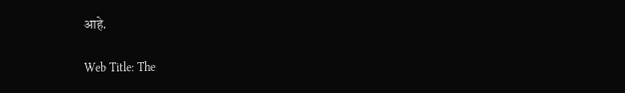आहे.

Web Title: The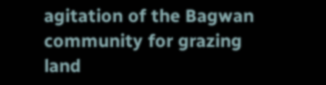agitation of the Bagwan community for grazing land